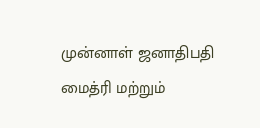முன்னாள் ஜனாதிபதி மைத்ரி மற்றும்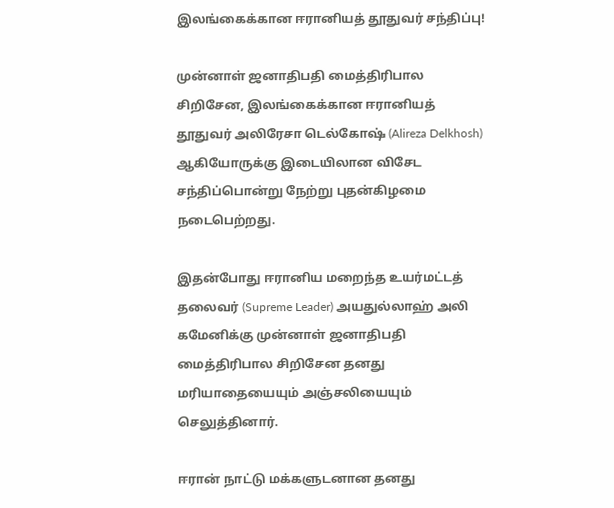இலங்கைக்கான ஈரானியத் தூதுவர் சந்திப்பு!

முன்னாள் ஜனாதிபதி மைத்திரிபால சிறிசேன, இலங்கைக்கான ஈரானியத் தூதுவர் அலிரேசா டெல்கோஷ் (Alireza Delkhosh) ஆகியோருக்கு இடையிலான விசேட சந்திப்பொன்று நேற்று புதன்கிழமை நடைபெற்றது.

இதன்போது ஈரானிய மறைந்த உயர்மட்டத் தலைவர் (Supreme Leader) அயதுல்லாஹ் அலி கமேனிக்கு முன்னாள் ஜனாதிபதி மைத்திரிபால சிறிசேன தனது மரியாதையையும் அஞ்சலியையும் செலுத்தினார்.

ஈரான் நாட்டு மக்களுடனான தனது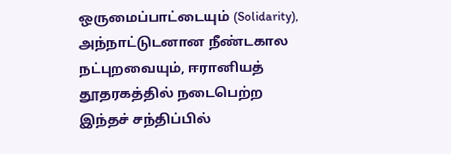ஒருமைப்பாட்டையும் (Solidarity), அந்நாட்டுடனான நீண்டகால நட்புறவையும், ஈரானியத் தூதரகத்தில் நடைபெற்ற இந்தச் சந்திப்பில்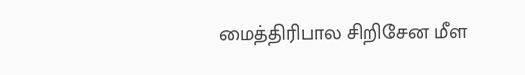மைத்திரிபால சிறிசேன மீள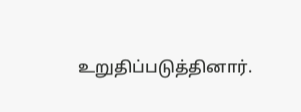உறுதிப்படுத்தினார்.